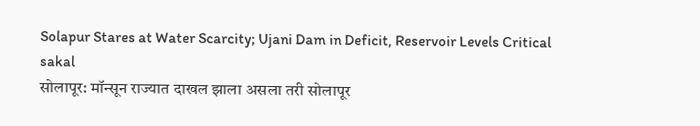Solapur Stares at Water Scarcity; Ujani Dam in Deficit, Reservoir Levels Critical
sakal
सोलापूर: मॉन्सून राज्यात दाखल झाला असला तरी सोलापूर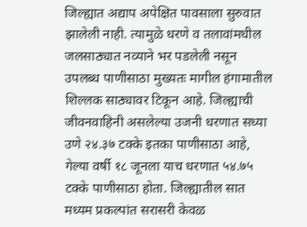जिल्ह्यात अद्याप अपेक्षित पावसाला सुरुवात झालेली नाही. त्यामुळे धरणे व तलावांमधील जलसाठ्यात नव्याने भर पडलेली नसून उपलब्ध पाणीसाठा मुख्यतः मागील हंगामातील शिल्लक साठ्यावर टिकून आहे. जिल्ह्याची जीवनवाहिनी असलेल्या उजनी धरणात सध्या उणे २४.३७ टक्के इतका पाणीसाठा आहे, गेल्या वर्षी १८ जूनला याच धरणात ५४.७५ टक्के पाणीसाठा होता. जिल्ह्यातील सात मध्यम प्रकल्पांत सरासरी केवळ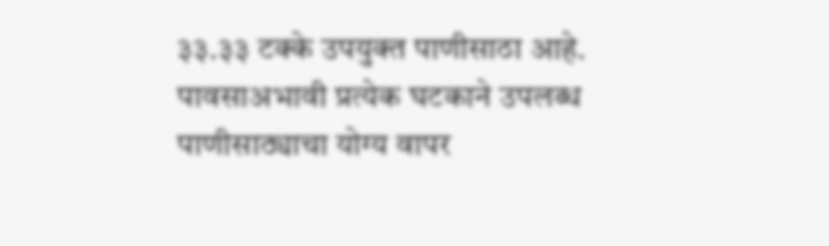३३.३३ टक्के उपयुक्त पाणीसाठा आहे. पावसाअभावी प्रत्येक घटकाने उपलब्ध पाणीसाठ्याचा योग्य वापर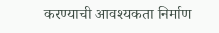करण्याची आवश्यकता निर्माण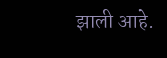झाली आहे.